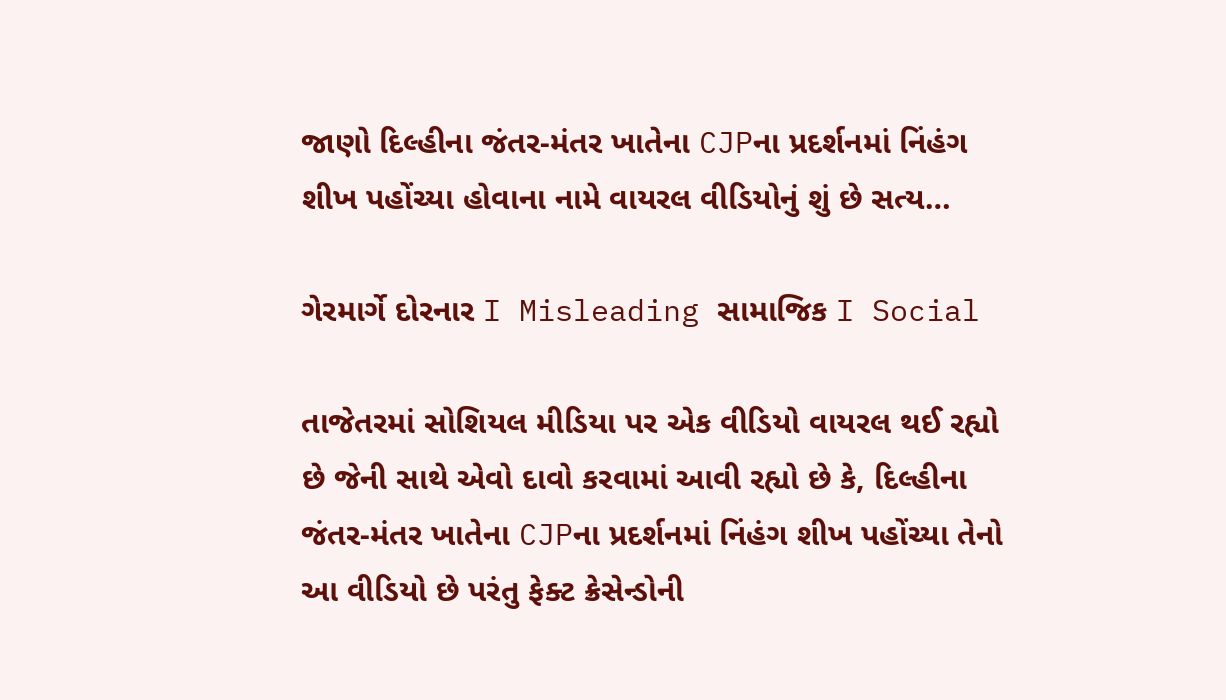જાણો દિલ્હીના જંતર-મંતર ખાતેના CJPના પ્રદર્શનમાં નિંહંગ શીખ પહોંચ્યા હોવાના નામે વાયરલ વીડિયોનું શું છે સત્ય…

ગેરમાર્ગે દોરનાર I Misleading સામાજિક I Social

તાજેતરમાં સોશિયલ મીડિયા પર એક વીડિયો વાયરલ થઈ રહ્યો છે જેની સાથે એવો દાવો કરવામાં આવી રહ્યો છે કે, દિલ્હીના જંતર-મંતર ખાતેના CJPના પ્રદર્શનમાં નિંહંગ શીખ પહોંચ્યા તેનો આ વીડિયો છે પરંતુ ફેક્ટ ક્રેસેન્ડોની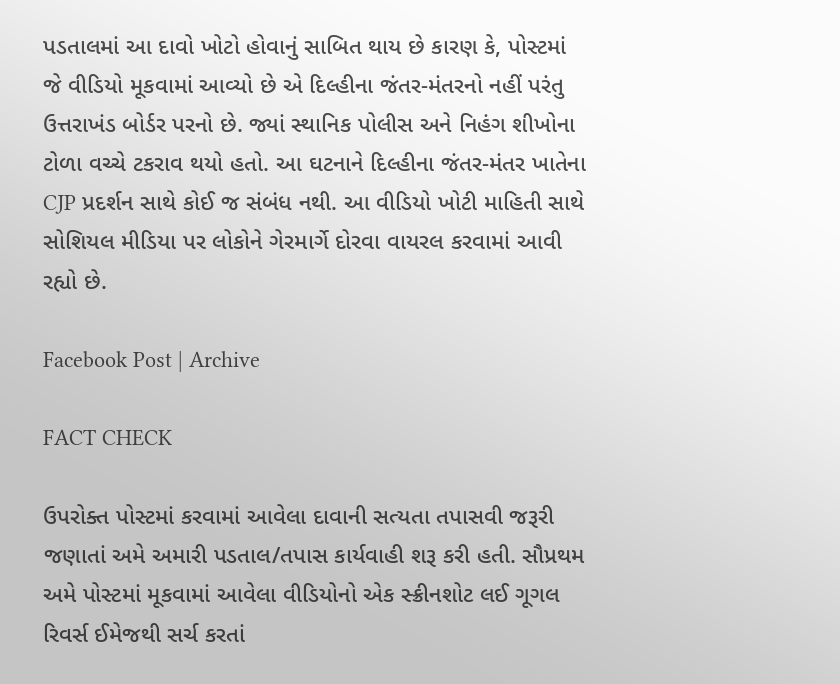પડતાલમાં આ દાવો ખોટો હોવાનું સાબિત થાય છે કારણ કે, પોસ્ટમાં જે વીડિયો મૂકવામાં આવ્યો છે એ દિલ્હીના જંતર-મંતરનો નહીં પરંતુ ઉત્તરાખંડ બોર્ડર પરનો છે. જ્યાં સ્થાનિક પોલીસ અને નિહંગ શીખોના ટોળા વચ્ચે ટકરાવ થયો હતો. આ ઘટનાને દિલ્હીના જંતર-મંતર ખાતેના CJP પ્રદર્શન સાથે કોઈ જ સંબંધ નથી. આ વીડિયો ખોટી માહિતી સાથે સોશિયલ મીડિયા પર લોકોને ગેરમાર્ગે દોરવા વાયરલ કરવામાં આવી રહ્યો છે.

Facebook Post | Archive

FACT CHECK

ઉપરોક્ત પોસ્ટમાં કરવામાં આવેલા દાવાની સત્યતા તપાસવી જરૂરી જણાતાં અમે અમારી પડતાલ/તપાસ કાર્યવાહી શરૂ કરી હતી. સૌપ્રથમ અમે પોસ્ટમાં મૂકવામાં આવેલા વીડિયોનો એક સ્ક્રીનશોટ લઈ ગૂગલ રિવર્સ ઈમેજથી સર્ચ કરતાં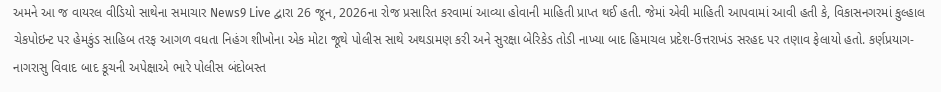અમને આ જ વાયરલ વીડિયો સાથેના સમાચાર News9 Live દ્વારા 26 જૂન, 2026ના રોજ પ્રસારિત કરવામાં આવ્યા હોવાની માહિતી પ્રાપ્ત થઈ હતી. જેમાં એવી માહિતી આપવામાં આવી હતી કે, વિકાસનગરમાં કુલ્હાલ ચેકપોઇન્ટ પર હેમકુંડ સાહિબ તરફ આગળ વધતા નિહંગ શીખોના એક મોટા જૂથે પોલીસ સાથે અથડામણ કરી અને સુરક્ષા બેરિકેડ તોડી નાખ્યા બાદ હિમાચલ પ્રદેશ-ઉત્તરાખંડ સરહદ પર તણાવ ફેલાયો હતો. કર્ણપ્રયાગ-નાગરાસુ વિવાદ બાદ કૂચની અપેક્ષાએ ભારે પોલીસ બંદોબસ્ત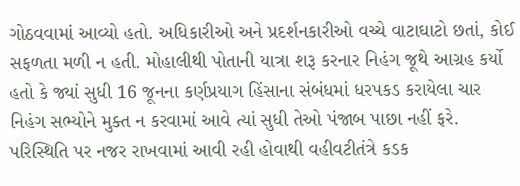ગોઠવવામાં આવ્યો હતો. અધિકારીઓ અને પ્રદર્શનકારીઓ વચ્ચે વાટાઘાટો છતાં, કોઈ સફળતા મળી ન હતી. મોહાલીથી પોતાની યાત્રા શરૂ કરનાર નિહંગ જૂથે આગ્રહ કર્યો હતો કે જ્યાં સુધી 16 જૂનના કર્ણપ્રયાગ હિંસાના સંબંધમાં ધરપકડ કરાયેલા ચાર નિહંગ સભ્યોને મુક્ત ન કરવામાં આવે ત્યાં સુધી તેઓ પંજાબ પાછા નહીં ફરે. પરિસ્થિતિ પર નજર રાખવામાં આવી રહી હોવાથી વહીવટીતંત્રે કડક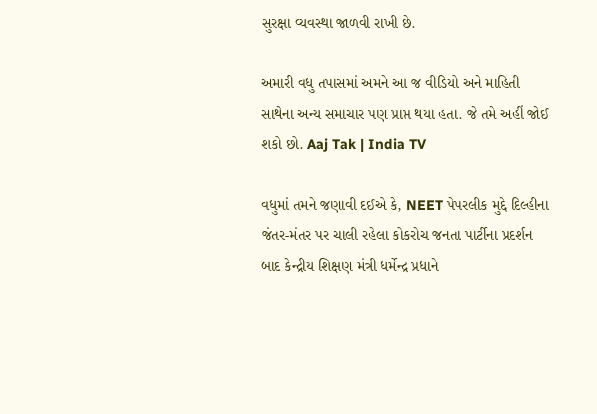સુરક્ષા વ્યવસ્થા જાળવી રાખી છે.

અમારી વધુ તપાસમાં અમને આ જ વીડિયો અને માહિતી સાથેના અન્ય સમાચાર પણ પ્રાપ્ત થયા હતા. જે તમે અહીં જોઈ શકો છો. Aaj Tak | India TV

વધુમાં તમને જણાવી દઈએ કે, NEET પેપરલીક મુદ્દે દિલ્હીના જંતર-મંતર પર ચાલી રહેલા કોકરોચ જનતા પાર્ટીના પ્રદર્શન બાદ કેન્દ્રીય શિક્ષણ મંત્રી ધર્મેન્દ્ર પ્રધાને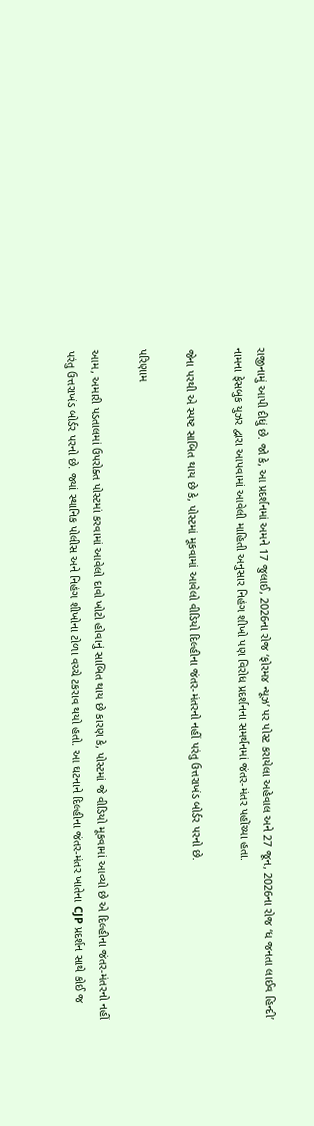રાજીનામું આપી દીધું છે. જો કે, આ પ્રદર્શનમાં અમને 17 જુલાઈ, 2026ના રોજ ‘ફોરમ૪ ન્યૂઝ’ પર પોસ્ટ કરાયેલા અહેવાલ અને 27 જૂન, 2026ના રોજ ‘ધ જનતા લાઈવ હિન્દી’ નામના ફેસબુક યુઝર દ્વારા આપવામાં આવેલી માહિતી અનુસાર નિહંગ શીખો પણ વિરોધ પ્રદર્શનના સમર્થનમાં જંતર-મંતર પહોંચ્યા હતા.

જેના પરથી એ સ્પષ્ટ સાબિત થાય છે કે, પોસ્ટમાં મૂકવામાં આવેલો વીડિયો દિલ્હીના જંતર-મંતરનો નહીં પરંતુ ઉત્તરાખંડ બોર્ડર પરનો છે.

પરિણામ

આમ, અમારી પડતાલમાં ઉપરોક્ત પોસ્ટમાં કરવામાં આવેલો દાવો ખોટો હોવાનું સાબિત થાય છે કારણ કે, પોસ્ટમાં જે વીડિયો મૂકવામાં આવ્યો છે એ દિલ્હીના જંતર-મંતરનો નહીં પરંતુ ઉત્તરાખંડ બોર્ડર પરનો છે. જ્યાં સ્થાનિક પોલીસ અને નિહંગ શીખોના ટોળા વચ્ચે ટકરાવ થયો હતો. આ ઘટનાને દિલ્હીના જંતર-મંતર ખાતેના CJP પ્રદર્શન સાથે કોઈ જ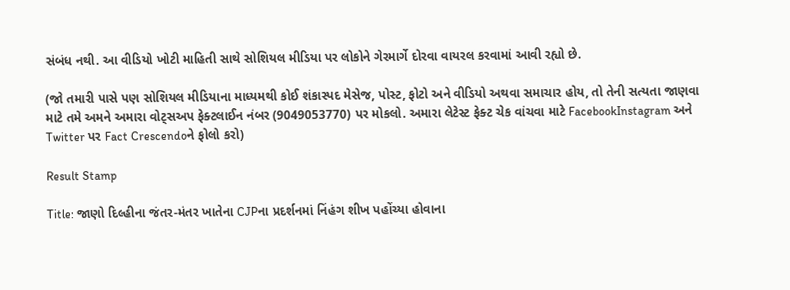સંબંધ નથી. આ વીડિયો ખોટી માહિતી સાથે સોશિયલ મીડિયા પર લોકોને ગેરમાર્ગે દોરવા વાયરલ કરવામાં આવી રહ્યો છે.

(જો તમારી પાસે પણ સોશિયલ મીડિયાના માધ્યમથી કોઈ શંકાસ્પદ મેસેજ, પોસ્ટ, ફોટો અને વીડિયો અથવા સમાચાર હોય, તો તેની સત્યતા જાણવા માટે તમે અમને અમારા વોટ્સઅપ ફેક્ટલાઈન નંબર (9049053770) પર મોકલો. અમારા લેટેસ્ટ ફેક્ટ ચેક વાંચવા માટે FacebookInstagram અને Twitter પર Fact Crescendoને ફોલો કરો)

Result Stamp

Title: જાણો દિલ્હીના જંતર-મંતર ખાતેના CJPના પ્રદર્શનમાં નિંહંગ શીખ પહોંચ્યા હોવાના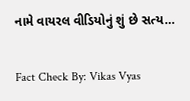નામે વાયરલ વીડિયોનું શું છે સત્ય…

Fact Check By: Vikas Vyas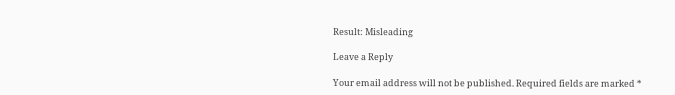Result: Misleading

Leave a Reply

Your email address will not be published. Required fields are marked *